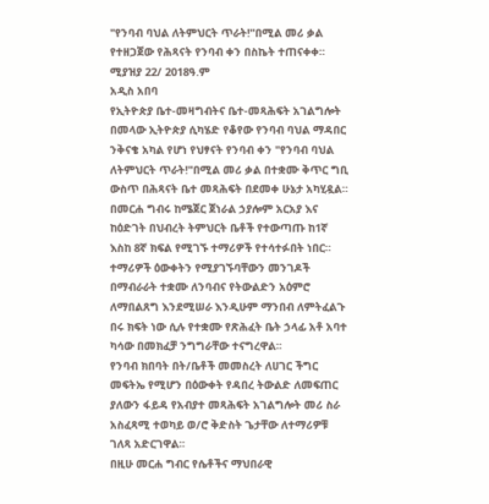"የንባብ ባህል ለትምህርት ጥራት!"በሚል መሪ ቃል የተዘጋጀው የሕጻናት የንባብ ቀን በስኬት ተጠናቀቀ።
ሚያዝያ 22/ 2018ዓ.ም
አዲስ አበባ
የኢትዮጵያ ቤተ-መዛግብትና ቤተ-መጻሕፍት አገልግሎት በመላው ኢትዮጵያ ሲካሄድ የቆየው የንባብ ባህል ማዳበር ንቅናቄ አካል የሆነ የህፃናት የንባብ ቀን "የንባብ ባህል ለትምህርት ጥራት!"በሚል መሪ ቃል በተቋሙ ቅጥር ግቢ ውስጥ በሕጻናት ቤተ መጻሕፍት በደመቀ ሁኔታ አካሂዷል።
በመርሐ ግብሩ ከሜጀር ጀነራል ኃያሎም አርአያ እና ከዕድገት በህብረት ትምህርት ቤቶች የተውጣጡ ከ1ኛ እስከ 8ኛ ክፍል የሚገኙ ተማሪዎች የተሳተፉበት ነበር።
ተማሪዎች ዕውቀትን የሚያገኙባቸውን መንገዶች በማብራራት ተቋሙ ለንባብና የትውልድን አዕምሮ ለማበልጸግ እንደሚሠራ እንዲሁም ማንበብ ለምትፈልጉ በሩ ክፍት ነው ሲሉ የተቋሙ የጽሕፈት ቤት ኃላፊ አቶ አባተ ካሳው በመክፈቻ ንግግራቸው ተናግረዋል፡፡
የንባብ ክበባት በት/ቤቶች መመስረት ለሀገር ችግር መፍትኤ የሚሆን በዕውቀት የዳበረ ትውልድ ለመፍጠር ያለውን ፋይዳ የአብያተ መጻሕፍት አገልግሎት መሪ ስራ አስፈጻሚ ተወካይ ወ/ሮ ቅድስት ጌታቸው ለተማሪዎቹ ገለጻ አድርገዋል፡፡
በዚሁ መርሐ ግብር የሴቶችና ማህበራዊ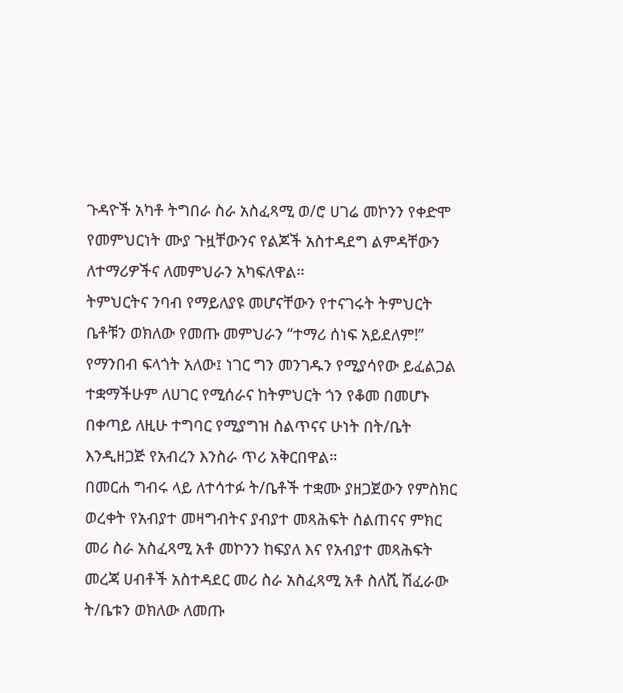ጉዳዮች አካቶ ትግበራ ስራ አስፈጻሚ ወ/ሮ ሀገሬ መኮንን የቀድሞ የመምህርነት ሙያ ጉዟቸውንና የልጆች አስተዳደግ ልምዳቸውን ለተማሪዎችና ለመምህራን አካፍለዋል።
ትምህርትና ንባብ የማይለያዩ መሆናቸውን የተናገሩት ትምህርት ቤቶቹን ወክለው የመጡ መምህራን “ተማሪ ሰነፍ አይደለም!” የማንበብ ፍላጎት አለው፤ ነገር ግን መንገዱን የሚያሳየው ይፈልጋል ተቋማችሁም ለሀገር የሚሰራና ከትምህርት ጎን የቆመ በመሆኑ በቀጣይ ለዚሁ ተግባር የሚያግዝ ስልጥናና ሁነት በት/ቤት እንዲዘጋጅ የአብረን እንስራ ጥሪ አቅርበዋል።
በመርሐ ግብሩ ላይ ለተሳተፉ ት/ቤቶች ተቋሙ ያዘጋጀውን የምስክር ወረቀት የአብያተ መዛግብትና ያብያተ መጻሕፍት ስልጠናና ምክር መሪ ስራ አስፈጻሚ አቶ መኮንን ከፍያለ እና የአብያተ መጻሕፍት መረጃ ሀብቶች አስተዳደር መሪ ስራ አስፈጻሚ አቶ ስለሺ ሽፈራው ት/ቤቱን ወክለው ለመጡ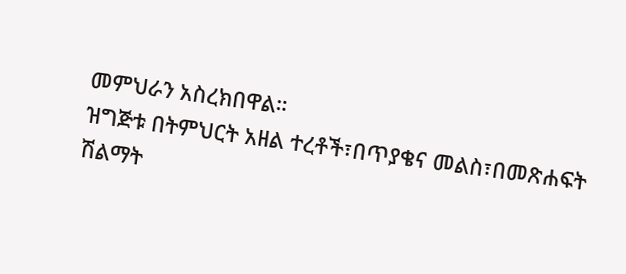መምህራን አስረክበዋል።
ዝግጅቱ በትምህርት አዘል ተረቶች፣በጥያቄና መልስ፣በመጽሐፍት ሽልማት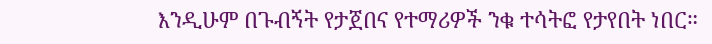እንዲሁም በጉብኝት የታጀበና የተማሪዎች ንቁ ተሳትፎ የታየበት ነበር።